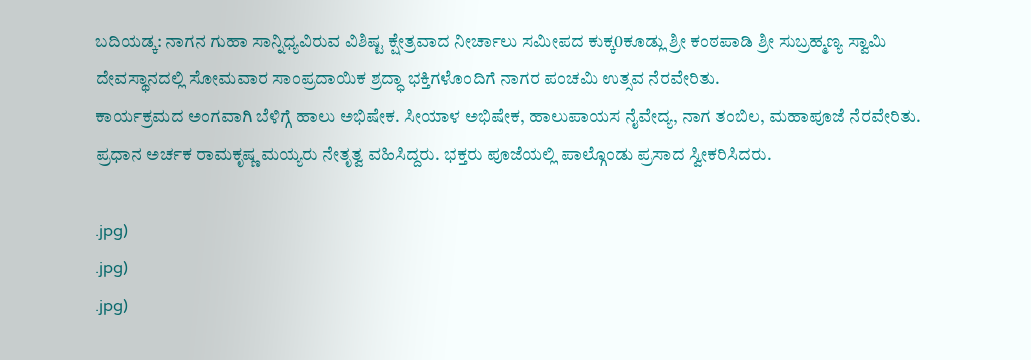ಬದಿಯಡ್ಕ: ನಾಗನ ಗುಹಾ ಸಾನ್ನಿಧ್ಯವಿರುವ ವಿಶಿಷ್ಟ ಕ್ಷೇತ್ರವಾದ ನೀರ್ಚಾಲು ಸಮೀಪದ ಕುಕ್ಕ0ಕೂಡ್ಲು ಶ್ರೀ ಕಂಠಪಾಡಿ ಶ್ರೀ ಸುಬ್ರಹ್ಮಣ್ಯ ಸ್ವಾಮಿ ದೇವಸ್ಥಾನದಲ್ಲಿ ಸೋಮವಾರ ಸಾಂಪ್ರದಾಯಿಕ ಶ್ರದ್ಧಾ ಭಕ್ತಿಗಳೊಂದಿಗೆ ನಾಗರ ಪಂಚಮಿ ಉತ್ಸವ ನೆರವೇರಿತು.
ಕಾರ್ಯಕ್ರಮದ ಅಂಗವಾಗಿ ಬೆಳಿಗ್ಗೆ ಹಾಲು ಅಭಿಷೇಕ. ಸೀಯಾಳ ಅಭಿಷೇಕ, ಹಾಲುಪಾಯಸ ನೈವೇದ್ಯ, ನಾಗ ತಂಬಿಲ, ಮಹಾಪೂಜೆ ನೆರವೇರಿತು. ಪ್ರಧಾನ ಅರ್ಚಕ ರಾಮಕೃಷ್ಣ ಮಯ್ಯರು ನೇತೃತ್ವ ವಹಿಸಿದ್ದರು. ಭಕ್ತರು ಪೂಜೆಯಲ್ಲಿ ಪಾಲ್ಗೊಂಡು ಪ್ರಸಾದ ಸ್ವೀಕರಿಸಿದರು.

.jpg)
.jpg)
.jpg)